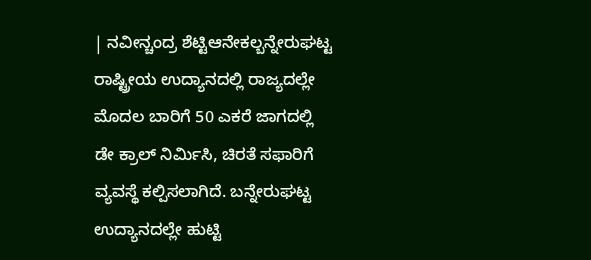| ನವೀನ್ಚಂದ್ರ ಶೆಟ್ಟಿಆನೇಕಲ್ಬನ್ನೇರುಘಟ್ಟ ರಾಷ್ಟ್ರೀಯ ಉದ್ಯಾನದಲ್ಲಿ ರಾಜ್ಯದಲ್ಲೇ ಮೊದಲ ಬಾರಿಗೆ 50 ಎಕರೆ ಜಾಗದಲ್ಲಿ ಡೇ ಕ್ರಾಲ್ ನಿರ್ಮಿಸಿ, ಚಿರತೆ ಸಫಾರಿಗೆ ವ್ಯವಸ್ಥೆ ಕಲ್ಪಿಸಲಾಗಿದೆ. ಬನ್ನೇರುಘಟ್ಟ ಉದ್ಯಾನದಲ್ಲೇ ಹುಟ್ಟಿ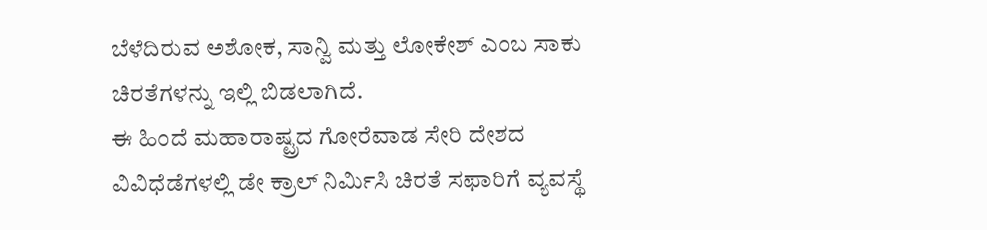ಬೆಳೆದಿರುವ ಅಶೋಕ, ಸಾನ್ವಿ ಮತ್ತು ಲೋಕೇಶ್ ಎಂಬ ಸಾಕು ಚಿರತೆಗಳನ್ನು ಇಲ್ಲಿ ಬಿಡಲಾಗಿದೆ.
ಈ ಹಿಂದೆ ಮಹಾರಾಷ್ಟ್ರದ ಗೋರೆವಾಡ ಸೇರಿ ದೇಶದ ವಿವಿಧೆಡೆಗಳಲ್ಲಿ ಡೇ ಕ್ರಾಲ್ ನಿರ್ಮಿಸಿ ಚಿರತೆ ಸಫಾರಿಗೆ ವ್ಯವಸ್ಥೆ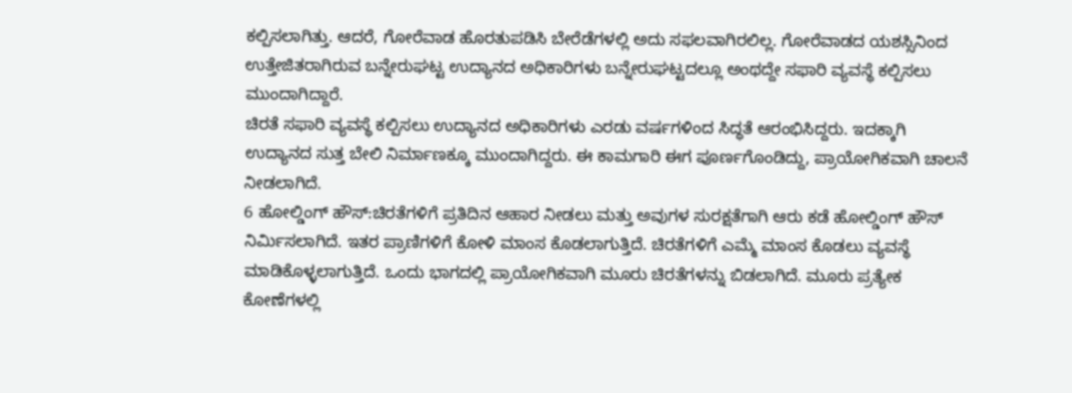ಕಲ್ಪಿಸಲಾಗಿತ್ತು. ಆದರೆ, ಗೋರೆವಾಡ ಹೊರತುಪಡಿಸಿ ಬೇರೆಡೆಗಳಲ್ಲಿ ಅದು ಸಫಲವಾಗಿರಲಿಲ್ಲ. ಗೋರೆವಾಡದ ಯಶಸ್ಸಿನಿಂದ ಉತ್ತೇಜಿತರಾಗಿರುವ ಬನ್ನೇರುಘಟ್ಟ ಉದ್ಯಾನದ ಅಧಿಕಾರಿಗಳು ಬನ್ನೇರುಘಟ್ಟದಲ್ಲೂ ಅಂಥದ್ದೇ ಸಫಾರಿ ವ್ಯವಸ್ಥೆ ಕಲ್ಪಿಸಲು ಮುಂದಾಗಿದ್ದಾರೆ.
ಚಿರತೆ ಸಫಾರಿ ವ್ಯವಸ್ಥೆ ಕಲ್ಪಿಸಲು ಉದ್ಯಾನದ ಅಧಿಕಾರಿಗಳು ಎರಡು ವರ್ಷಗಳಿಂದ ಸಿದ್ಧತೆ ಆರಂಭಿಸಿದ್ದರು. ಇದಕ್ಕಾಗಿ ಉದ್ಯಾನದ ಸುತ್ತ ಬೇಲಿ ನಿರ್ಮಾಣಕ್ಕೂ ಮುಂದಾಗಿದ್ದರು. ಈ ಕಾಮಗಾರಿ ಈಗ ಪೂರ್ಣಗೊಂಡಿದ್ದು, ಪ್ರಾಯೋಗಿಕವಾಗಿ ಚಾಲನೆ ನೀಡಲಾಗಿದೆ.
6 ಹೋಲ್ಡಿಂಗ್ ಹೌಸ್:ಚಿರತೆಗಳಿಗೆ ಪ್ರತಿದಿನ ಆಹಾರ ನೀಡಲು ಮತ್ತು ಅವುಗಳ ಸುರಕ್ಷತೆಗಾಗಿ ಆರು ಕಡೆ ಹೋಲ್ಡಿಂಗ್ ಹೌಸ್ ನಿರ್ಮಿಸಲಾಗಿದೆ. ಇತರ ಪ್ರಾಣಿಗಳಿಗೆ ಕೋಳಿ ಮಾಂಸ ಕೊಡಲಾಗುತ್ತಿದೆ. ಚಿರತೆಗಳಿಗೆ ಎಮ್ಮೆ ಮಾಂಸ ಕೊಡಲು ವ್ಯವಸ್ಥೆ ಮಾಡಿಕೊಳ್ಳಲಾಗುತ್ತಿದೆ. ಒಂದು ಭಾಗದಲ್ಲಿ ಪ್ರಾಯೋಗಿಕವಾಗಿ ಮೂರು ಚಿರತೆಗಳನ್ನು ಬಿಡಲಾಗಿದೆ. ಮೂರು ಪ್ರತ್ಯೇಕ ಕೋಣೆಗಳಲ್ಲಿ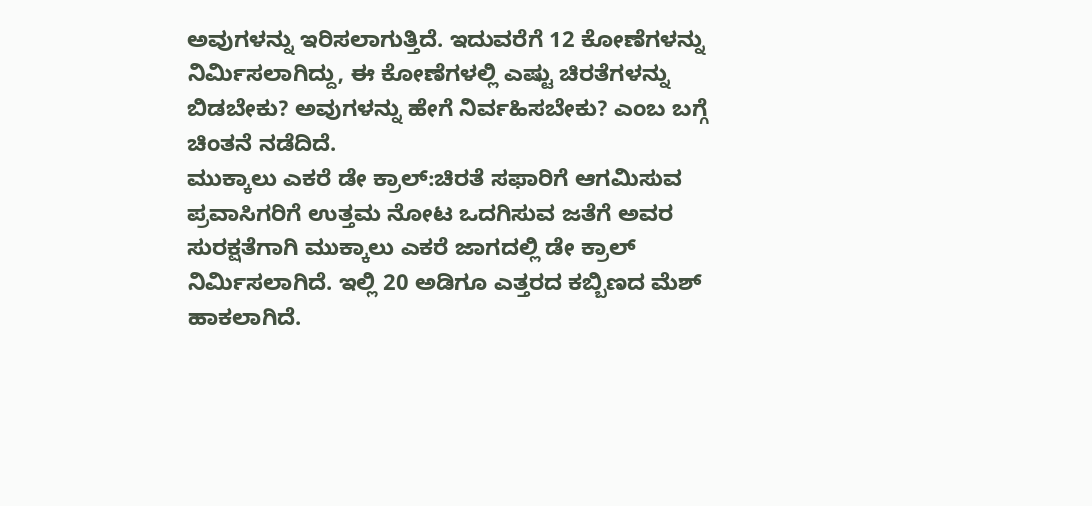ಅವುಗಳನ್ನು ಇರಿಸಲಾಗುತ್ತಿದೆ. ಇದುವರೆಗೆ 12 ಕೋಣೆಗಳನ್ನು ನಿರ್ಮಿಸಲಾಗಿದ್ದು, ಈ ಕೋಣೆಗಳಲ್ಲಿ ಎಷ್ಟು ಚಿರತೆಗಳನ್ನು ಬಿಡಬೇಕು? ಅವುಗಳನ್ನು ಹೇಗೆ ನಿರ್ವಹಿಸಬೇಕು? ಎಂಬ ಬಗ್ಗೆ ಚಿಂತನೆ ನಡೆದಿದೆ.
ಮುಕ್ಕಾಲು ಎಕರೆ ಡೇ ಕ್ರಾಲ್:ಚಿರತೆ ಸಫಾರಿಗೆ ಆಗಮಿಸುವ ಪ್ರವಾಸಿಗರಿಗೆ ಉತ್ತಮ ನೋಟ ಒದಗಿಸುವ ಜತೆಗೆ ಅವರ ಸುರಕ್ಷತೆಗಾಗಿ ಮುಕ್ಕಾಲು ಎಕರೆ ಜಾಗದಲ್ಲಿ ಡೇ ಕ್ರಾಲ್ ನಿರ್ಮಿಸಲಾಗಿದೆ. ಇಲ್ಲಿ 20 ಅಡಿಗೂ ಎತ್ತರದ ಕಬ್ಬಿಣದ ಮೆಶ್ ಹಾಕಲಾಗಿದೆ.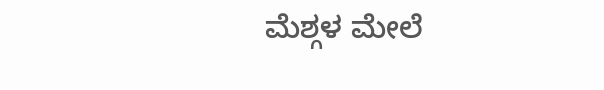ಮೆಶ್ಗಳ ಮೇಲೆ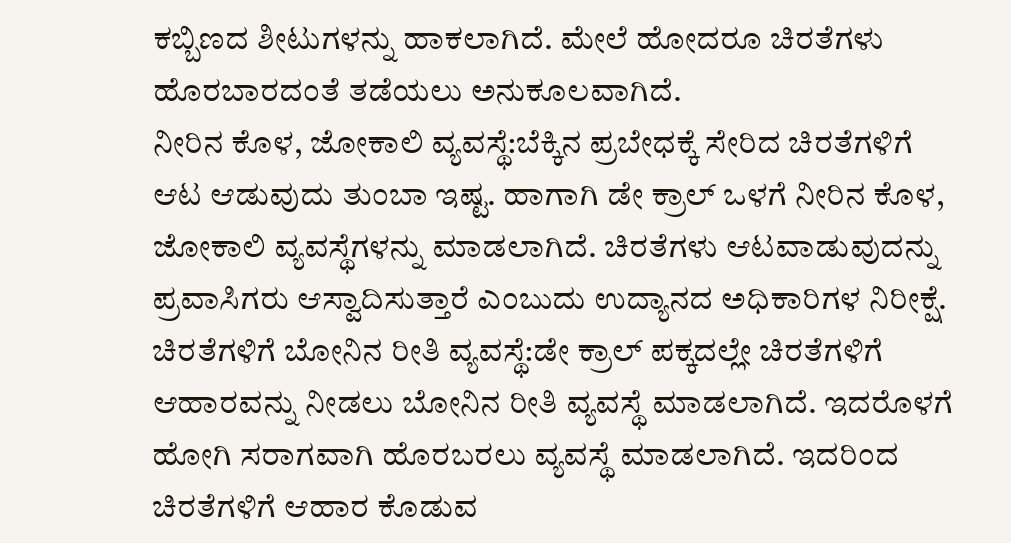ಕಬ್ಬಿಣದ ಶೀಟುಗಳನ್ನು ಹಾಕಲಾಗಿದೆ. ಮೇಲೆ ಹೋದರೂ ಚಿರತೆಗಳು ಹೊರಬಾರದಂತೆ ತಡೆಯಲು ಅನುಕೂಲವಾಗಿದೆ.
ನೀರಿನ ಕೊಳ, ಜೋಕಾಲಿ ವ್ಯವಸ್ಥೆ:ಬೆಕ್ಕಿನ ಪ್ರಬೇಧಕ್ಕೆ ಸೇರಿದ ಚಿರತೆಗಳಿಗೆ ಆಟ ಆಡುವುದು ತುಂಬಾ ಇಷ್ಟ. ಹಾಗಾಗಿ ಡೇ ಕ್ರಾಲ್ ಒಳಗೆ ನೀರಿನ ಕೊಳ, ಜೋಕಾಲಿ ವ್ಯವಸ್ಥೆಗಳನ್ನು ಮಾಡಲಾಗಿದೆ. ಚಿರತೆಗಳು ಆಟವಾಡುವುದನ್ನು ಪ್ರವಾಸಿಗರು ಆಸ್ವಾದಿಸುತ್ತಾರೆ ಎಂಬುದು ಉದ್ಯಾನದ ಅಧಿಕಾರಿಗಳ ನಿರೀಕ್ಷೆ.
ಚಿರತೆಗಳಿಗೆ ಬೋನಿನ ರೀತಿ ವ್ಯವಸ್ಥೆ:ಡೇ ಕ್ರಾಲ್ ಪಕ್ಕದಲ್ಲೇ ಚಿರತೆಗಳಿಗೆ ಆಹಾರವನ್ನು ನೀಡಲು ಬೋನಿನ ರೀತಿ ವ್ಯವಸ್ಥೆ ಮಾಡಲಾಗಿದೆ. ಇದರೊಳಗೆ ಹೋಗಿ ಸರಾಗವಾಗಿ ಹೊರಬರಲು ವ್ಯವಸ್ಥೆ ಮಾಡಲಾಗಿದೆ. ಇದರಿಂದ ಚಿರತೆಗಳಿಗೆ ಆಹಾರ ಕೊಡುವ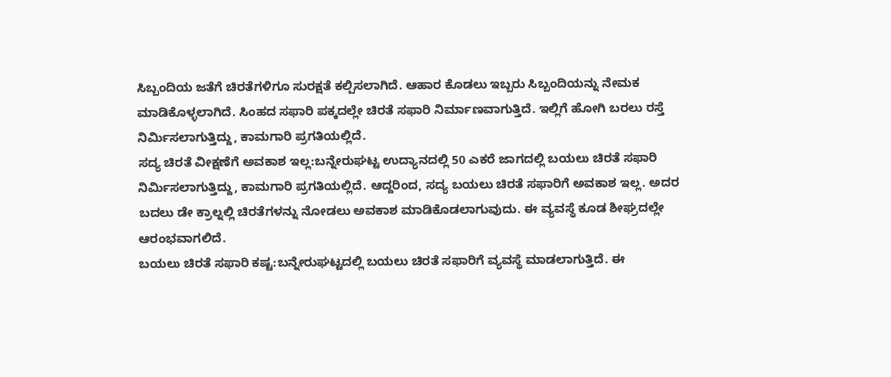ಸಿಬ್ಬಂದಿಯ ಜತೆಗೆ ಚಿರತೆಗಳಿಗೂ ಸುರಕ್ಷತೆ ಕಲ್ಪಿಸಲಾಗಿದೆ. ಆಹಾರ ಕೊಡಲು ಇಬ್ಬರು ಸಿಬ್ಬಂದಿಯನ್ನು ನೇಮಕ ಮಾಡಿಕೊಳ್ಳಲಾಗಿದೆ. ಸಿಂಹದ ಸಫಾರಿ ಪಕ್ಕದಲ್ಲೇ ಚಿರತೆ ಸಫಾರಿ ನಿರ್ಮಾಣವಾಗುತ್ತಿದೆ. ಇಲ್ಲಿಗೆ ಹೋಗಿ ಬರಲು ರಸ್ತೆ ನಿರ್ಮಿಸಲಾಗುತ್ತಿದ್ದು, ಕಾಮಗಾರಿ ಪ್ರಗತಿಯಲ್ಲಿದೆ.
ಸದ್ಯ ಚಿರತೆ ವೀಕ್ಷಣೆಗೆ ಅವಕಾಶ ಇಲ್ಲ:ಬನ್ನೇರುಘಟ್ಟ ಉದ್ಯಾನದಲ್ಲಿ 50 ಎಕರೆ ಜಾಗದಲ್ಲಿ ಬಯಲು ಚಿರತೆ ಸಫಾರಿ ನಿರ್ಮಿಸಲಾಗುತ್ತಿದ್ದು, ಕಾಮಗಾರಿ ಪ್ರಗತಿಯಲ್ಲಿದೆ. ಆದ್ದರಿಂದ, ಸದ್ಯ ಬಯಲು ಚಿರತೆ ಸಫಾರಿಗೆ ಅವಕಾಶ ಇಲ್ಲ. ಅದರ ಬದಲು ಡೇ ಕ್ರಾಲ್ನಲ್ಲಿ ಚಿರತೆಗಳನ್ನು ನೋಡಲು ಅವಕಾಶ ಮಾಡಿಕೊಡಲಾಗುವುದು. ಈ ವ್ಯವಸ್ಥೆ ಕೂಡ ಶೀಘ್ರದಲ್ಲೇ ಆರಂಭವಾಗಲಿದೆ.
ಬಯಲು ಚಿರತೆ ಸಫಾರಿ ಕಷ್ಟ:ಬನ್ನೇರುಘಟ್ಟದಲ್ಲಿ ಬಯಲು ಚಿರತೆ ಸಫಾರಿಗೆ ವ್ಯವಸ್ಥೆ ಮಾಡಲಾಗುತ್ತಿದೆ. ಈ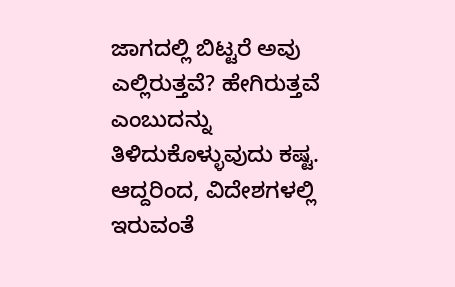ಜಾಗದಲ್ಲಿ ಬಿಟ್ಟರೆ ಅವು ಎಲ್ಲಿರುತ್ತವೆ? ಹೇಗಿರುತ್ತವೆ ಎಂಬುದನ್ನು ತಿಳಿದುಕೊಳ್ಳುವುದು ಕಷ್ಟ. ಆದ್ದರಿಂದ, ವಿದೇಶಗಳಲ್ಲಿ ಇರುವಂತೆ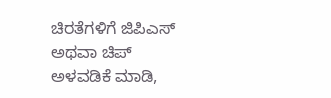ಚಿರತೆಗಳಿಗೆ ಜಿಪಿಎಸ್ ಅಥವಾ ಚಿಪ್ ಅಳವಡಿಕೆ ಮಾಡಿ,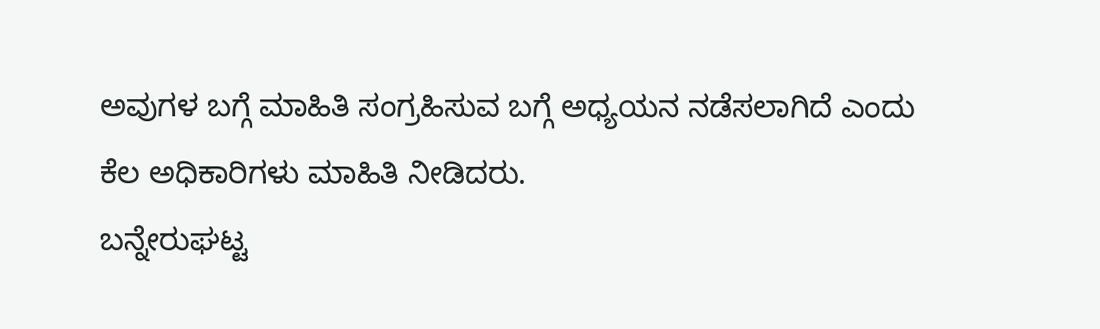ಅವುಗಳ ಬಗ್ಗೆ ಮಾಹಿತಿ ಸಂಗ್ರಹಿಸುವ ಬಗ್ಗೆ ಅಧ್ಯಯನ ನಡೆಸಲಾಗಿದೆ ಎಂದು ಕೆಲ ಅಧಿಕಾರಿಗಳು ಮಾಹಿತಿ ನೀಡಿದರು.
ಬನ್ನೇರುಘಟ್ಟ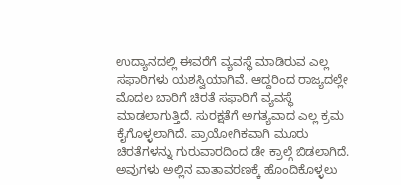ಉದ್ಯಾನದಲ್ಲಿ ಈವರೆಗೆ ವ್ಯವಸ್ಥೆ ಮಾಡಿರುವ ಎಲ್ಲ ಸಫಾರಿಗಳು ಯಶಸ್ವಿಯಾಗಿವೆ. ಆದ್ದರಿಂದ ರಾಜ್ಯದಲ್ಲೇ ಮೊದಲ ಬಾರಿಗೆ ಚಿರತೆ ಸಫಾರಿಗೆ ವ್ಯವಸ್ಥೆ ಮಾಡಲಾಗುತ್ತಿದೆ. ಸುರಕ್ಷತೆಗೆ ಅಗತ್ಯವಾದ ಎಲ್ಲ ಕ್ರಮ ಕೈಗೊಳ್ಳಲಾಗಿದೆ. ಪ್ರಾಯೋಗಿಕವಾಗಿ ಮೂರು ಚಿರತೆಗಳನ್ನು ಗುರುವಾರದಿಂದ ಡೇ ಕ್ರಾಲ್ಗೆ ಬಿಡಲಾಗಿದೆ. ಅವುಗಳು ಅಲ್ಲಿನ ವಾತಾವರಣಕ್ಕೆ ಹೊಂದಿಕೊಳ್ಳಲು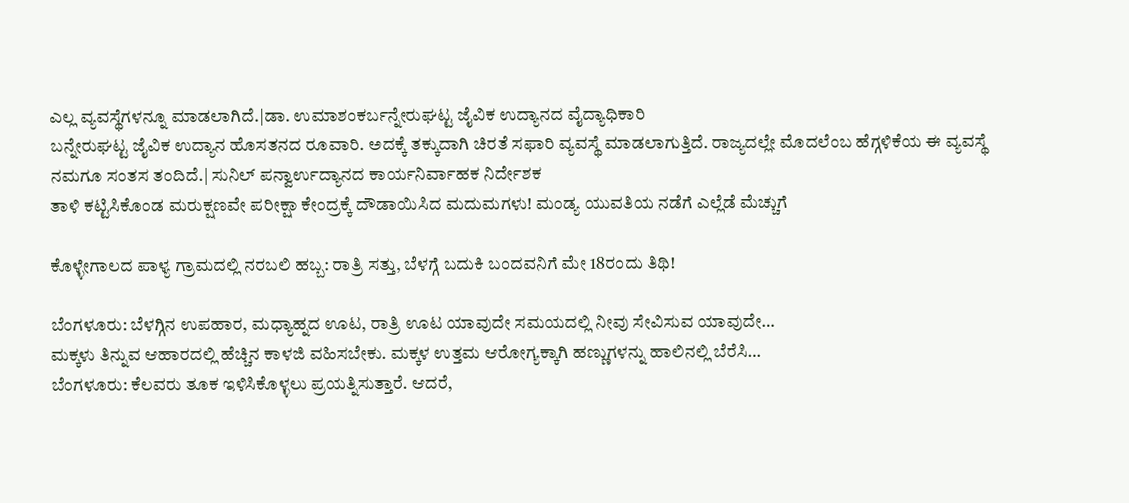ಎಲ್ಲ ವ್ಯವಸ್ಥೆಗಳನ್ನೂ ಮಾಡಲಾಗಿದೆ.|ಡಾ. ಉಮಾಶಂಕರ್ಬನ್ನೇರುಘಟ್ಟ ಜೈವಿಕ ಉದ್ಯಾನದ ವೈದ್ಯಾಧಿಕಾರಿ
ಬನ್ನೇರುಘಟ್ಟ ಜೈವಿಕ ಉದ್ಯಾನ ಹೊಸತನದ ರೂವಾರಿ. ಅದಕ್ಕೆ ತಕ್ಕುದಾಗಿ ಚಿರತೆ ಸಫಾರಿ ವ್ಯವಸ್ಥೆ ಮಾಡಲಾಗುತ್ತಿದೆ. ರಾಜ್ಯದಲ್ಲೇ ಮೊದಲೆಂಬ ಹೆಗ್ಗಳಿಕೆಯ ಈ ವ್ಯವಸ್ಥೆ ನಮಗೂ ಸಂತಸ ತಂದಿದೆ.| ಸುನಿಲ್ ಪನ್ವಾರ್ಉದ್ಯಾನದ ಕಾರ್ಯನಿರ್ವಾಹಕ ನಿರ್ದೇಶಕ
ತಾಳಿ ಕಟ್ಟಿಸಿಕೊಂಡ ಮರುಕ್ಷಣವೇ ಪರೀಕ್ಷಾ ಕೇಂದ್ರಕ್ಕೆ ದೌಡಾಯಿಸಿದ ಮದುಮಗಳು! ಮಂಡ್ಯ ಯುವತಿಯ ನಡೆಗೆ ಎಲ್ಲೆಡೆ ಮೆಚ್ಚುಗೆ

ಕೊಳ್ಳೇಗಾಲದ ಪಾಳ್ಯ ಗ್ರಾಮದಲ್ಲಿ ನರಬಲಿ ಹಬ್ಬ: ರಾತ್ರಿ ಸತ್ತು, ಬೆಳಗ್ಗೆ ಬದುಕಿ ಬಂದವನಿಗೆ ಮೇ 18ರಂದು ತಿಥಿ!

ಬೆಂಗಳೂರು: ಬೆಳಗ್ಗಿನ ಉಪಹಾರ, ಮಧ್ಯಾಹ್ನದ ಊಟ, ರಾತ್ರಿ ಊಟ ಯಾವುದೇ ಸಮಯದಲ್ಲಿ ನೀವು ಸೇವಿಸುವ ಯಾವುದೇ…
ಮಕ್ಕಳು ತಿನ್ನುವ ಆಹಾರದಲ್ಲಿ ಹೆಚ್ಚಿನ ಕಾಳಜಿ ವಹಿಸಬೇಕು. ಮಕ್ಕಳ ಉತ್ತಮ ಆರೋಗ್ಯಕ್ಕಾಗಿ ಹಣ್ಣುಗಳನ್ನು ಹಾಲಿನಲ್ಲಿ ಬೆರೆಸಿ…
ಬೆಂಗಳೂರು: ಕೆಲವರು ತೂಕ ಇಳಿಸಿಕೊಳ್ಳಲು ಪ್ರಯತ್ನಿಸುತ್ತಾರೆ. ಆದರೆ,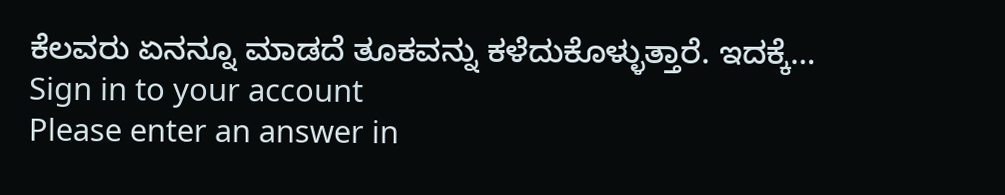ಕೆಲವರು ಏನನ್ನೂ ಮಾಡದೆ ತೂಕವನ್ನು ಕಳೆದುಕೊಳ್ಳುತ್ತಾರೆ. ಇದಕ್ಕೆ…
Sign in to your account
Please enter an answer in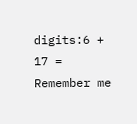digits:6 + 17 =
Remember me